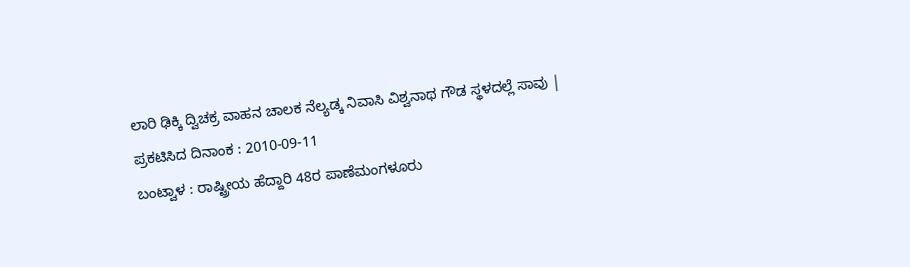ಲಾರಿ ಢಿಕ್ಕಿ ದ್ವಿಚಕ್ರ ವಾಹನ ಚಾಲಕ ನೆಲ್ಯಡ್ಕ ನಿವಾಸಿ ವಿಶ್ವನಾಥ ಗೌಡ ಸ್ಥಳದಲ್ಲೆ ಸಾವು |
ಪ್ರಕಟಿಸಿದ ದಿನಾಂಕ : 2010-09-11
ಬಂಟ್ವಾಳ : ರಾಷ್ಟ್ರೀಯ ಹೆದ್ದಾರಿ 48ರ ಪಾಣೆಮಂಗಳೂರು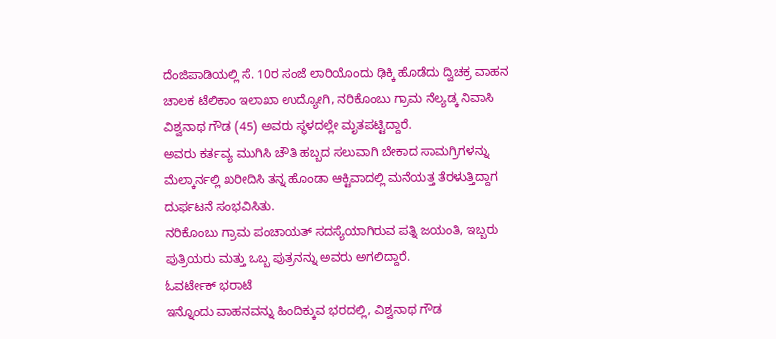ದೆಂಜಿಪಾಡಿಯಲ್ಲಿ ಸೆ. 10ರ ಸಂಜೆ ಲಾರಿಯೊಂದು ಢಿಕ್ಕಿ ಹೊಡೆದು ದ್ವಿಚಕ್ರ ವಾಹನ ಚಾಲಕ ಟೆಲಿಕಾಂ ಇಲಾಖಾ ಉದ್ಯೋಗಿ, ನರಿಕೊಂಬು ಗ್ರಾಮ ನೆಲ್ಯಡ್ಕ ನಿವಾಸಿ ವಿಶ್ವನಾಥ ಗೌಡ (45) ಅವರು ಸ್ಥಳದಲ್ಲೇ ಮೃತಪಟ್ಟಿದ್ದಾರೆ.
ಅವರು ಕರ್ತವ್ಯ ಮುಗಿಸಿ ಚೌತಿ ಹಬ್ಬದ ಸಲುವಾಗಿ ಬೇಕಾದ ಸಾಮಗ್ರಿಗಳನ್ನು ಮೆಲ್ಕಾರ್ನಲ್ಲಿ ಖರೀದಿಸಿ ತನ್ನ ಹೊಂಡಾ ಆಕ್ಟಿವಾದಲ್ಲಿ ಮನೆಯತ್ತ ತೆರಳುತ್ತಿದ್ದಾಗ ದುರ್ಫಟನೆ ಸಂಭವಿಸಿತು.
ನರಿಕೊಂಬು ಗ್ರಾಮ ಪಂಚಾಯತ್ ಸದಸ್ಯೆಯಾಗಿರುವ ಪತ್ನಿ ಜಯಂತಿ, ಇಬ್ಬರು ಪುತ್ರಿಯರು ಮತ್ತು ಒಬ್ಬ ಪುತ್ರನನ್ನು ಅವರು ಅಗಲಿದ್ದಾರೆ.
ಓವರ್ಟೇಕ್ ಭರಾಟೆ
ಇನ್ನೊಂದು ವಾಹನವನ್ನು ಹಿಂದಿಕ್ಕುವ ಭರದಲ್ಲಿ, ವಿಶ್ವನಾಥ ಗೌಡ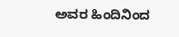ಅವರ ಹಿಂದಿನಿಂದ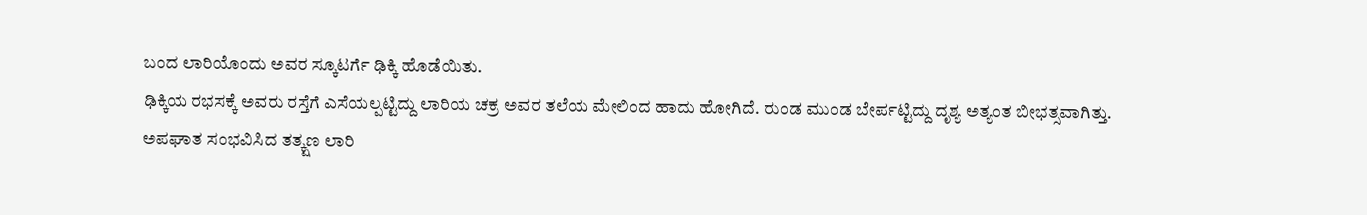ಬಂದ ಲಾರಿಯೊಂದು ಅವರ ಸ್ಕೂಟರ್ಗೆ ಢಿಕ್ಕಿ ಹೊಡೆಯಿತು.
ಢಿಕ್ಕಿಯ ರಭಸಕ್ಕೆ ಅವರು ರಸ್ತೆಗೆ ಎಸೆಯಲ್ಪಟ್ಟಿದ್ದು ಲಾರಿಯ ಚಕ್ರ ಅವರ ತಲೆಯ ಮೇಲಿಂದ ಹಾದು ಹೋಗಿದೆ. ರುಂಡ ಮುಂಡ ಬೇರ್ಪಟ್ಟಿದ್ದು ದೃಶ್ಯ ಅತ್ಯಂತ ಬೀಭತ್ಸವಾಗಿತ್ತು.
ಅಪಘಾತ ಸಂಭವಿಸಿದ ತತ್ಕ್ಷಣ ಲಾರಿ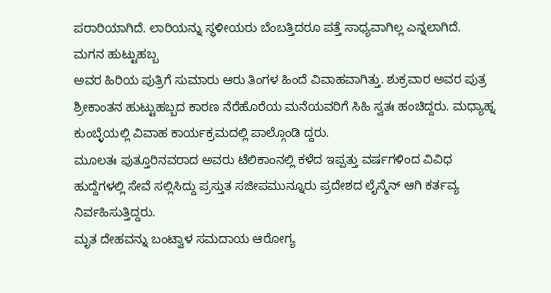ಪರಾರಿಯಾಗಿದೆ. ಲಾರಿಯನ್ನು ಸ್ಥಳೀಯರು ಬೆಂಬತ್ತಿದರೂ ಪತ್ತೆ ಸಾಧ್ಯವಾಗಿಲ್ಲ ಎನ್ನಲಾಗಿದೆ.
ಮಗನ ಹುಟ್ಟುಹಬ್ಬ
ಅವರ ಹಿರಿಯ ಪುತ್ರಿಗೆ ಸುಮಾರು ಆರು ತಿಂಗಳ ಹಿಂದೆ ವಿವಾಹವಾಗಿತ್ತು. ಶುಕ್ರವಾರ ಅವರ ಪುತ್ರ ಶ್ರೀಕಾಂತನ ಹುಟ್ಟುಹಬ್ಬದ ಕಾರಣ ನೆರೆಹೊರೆಯ ಮನೆಯವರಿಗೆ ಸಿಹಿ ಸ್ವತಃ ಹಂಚಿದ್ದರು. ಮಧ್ಯಾಹ್ನ ಕುಂಬ್ಳೆಯಲ್ಲಿ ವಿವಾಹ ಕಾರ್ಯಕ್ರಮದಲ್ಲಿ ಪಾಲ್ಗೊಂಡಿ ದ್ದರು.
ಮೂಲತಃ ಪುತ್ತೂರಿನವರಾದ ಅವರು ಟೆಲಿಕಾಂನಲ್ಲಿ ಕಳೆದ ಇಪ್ಪತ್ತು ವರ್ಷಗಳಿಂದ ವಿವಿಧ ಹುದ್ದೆಗಳಲ್ಲಿ ಸೇವೆ ಸಲ್ಲಿಸಿದ್ದು ಪ್ರಸ್ತುತ ಸಜೀಪಮುನ್ನೂರು ಪ್ರದೇಶದ ಲೈನ್ಮೆನ್ ಆಗಿ ಕರ್ತವ್ಯ ನಿರ್ವಹಿಸುತ್ತಿದ್ದರು.
ಮೃತ ದೇಹವನ್ನು ಬಂಟ್ವಾಳ ಸಮದಾಯ ಆರೋಗ್ಯ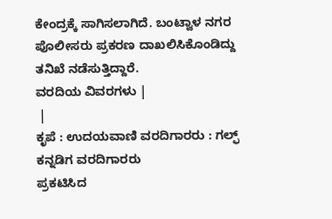ಕೇಂದ್ರಕ್ಕೆ ಸಾಗಿಸಲಾಗಿದೆ. ಬಂಟ್ವಾಳ ನಗರ ಪೊಲೀಸರು ಪ್ರಕರಣ ದಾಖಲಿಸಿಕೊಂಡಿದ್ದು ತನಿಖೆ ನಡೆಸುತ್ತಿದ್ದಾರೆ.
ವರದಿಯ ವಿವರಗಳು |
 |
ಕೃಪೆ : ಉದಯವಾಣಿ ವರದಿಗಾರರು : ಗಲ್ಫ್ ಕನ್ನಡಿಗ ವರದಿಗಾರರು
ಪ್ರಕಟಿಸಿದ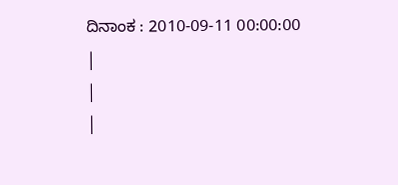ದಿನಾಂಕ : 2010-09-11 00:00:00
|
|
|